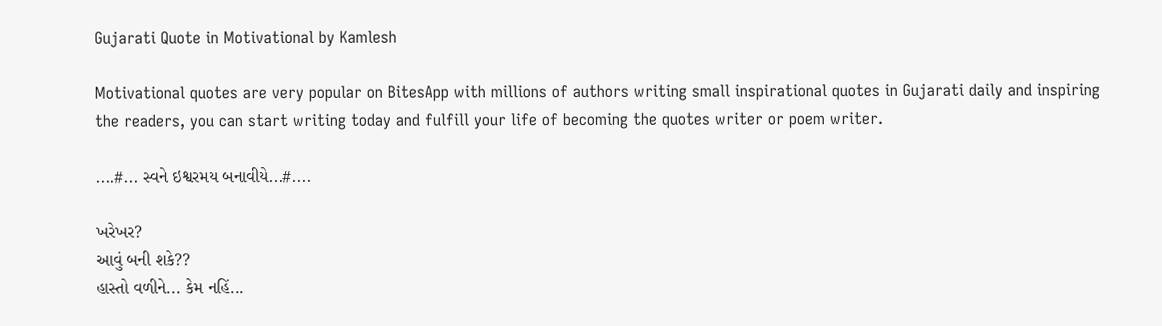Gujarati Quote in Motivational by Kamlesh

Motivational quotes are very popular on BitesApp with millions of authors writing small inspirational quotes in Gujarati daily and inspiring the readers, you can start writing today and fulfill your life of becoming the quotes writer or poem writer.

....#... સ્વને ઇશ્વરમય બનાવીયે...#....

ખરેખર?
આવું બની શકે??
હાસ્તો વળીને... કેમ નહિં...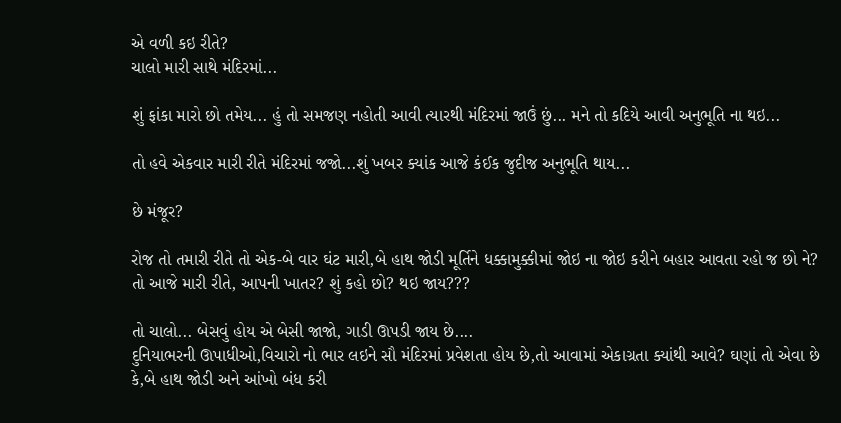એ વળી કઇ રીતે?
ચાલો મારી સાથે મંદિરમાં...

શું ફાંકા મારો છો તમેય... હું તો સમજણ નહોતી આવી ત્યારથી મંદિરમાં જાઉં છું... મને તો કદિયે આવી અનુભૂતિ ના થઇ...

તો હવે એકવાર મારી રીતે મંદિરમાં જજો...શું ખબર ક્યાંક આજે કંઈક જુદીજ અનુભૂતિ થાય...

છે મંજૂર?

રોજ તો તમારી રીતે તો એક-બે વાર ઘંટ મારી,બે હાથ જોડી મૂર્તિને ધક્કામુક્કીમાં જોઇ ના જોઇ કરીને બહાર આવતા રહો જ છો ને? તો આજે મારી રીતે, આપની ખાતર? શું કહો છો? થઇ જાય???

તો ચાલો... બેસવું હોય એ બેસી જાજો, ગાડી ઊપડી જાય છે....
દુનિયાભરની ઊપાધીઓ,વિચારો નો ભાર લઇને સૌ મંદિરમાં પ્રવેશતા હોય છે,તો આવામાં એકાગ્રતા ક્યાંથી આવે? ઘણાં તો એવા છે કે,બે હાથ જોડી અને આંખો બંધ કરી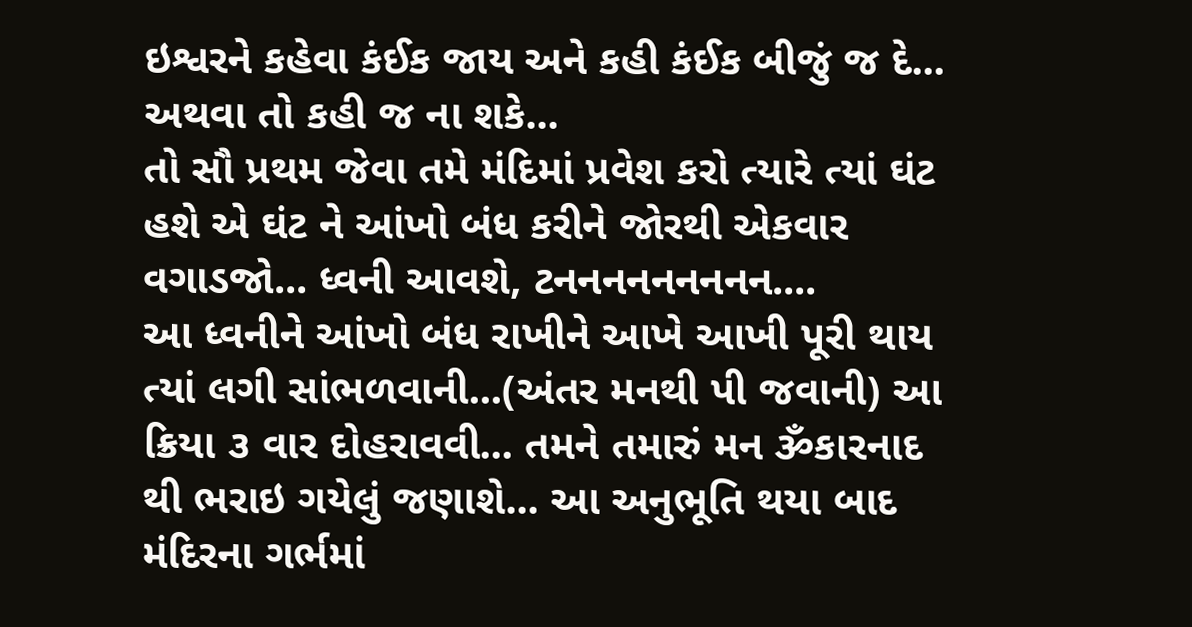ઇશ્વરને કહેવા કંઈક જાય અને કહી કંઈક બીજું જ દે... અથવા તો કહી જ ના શકે...
તો સૌ પ્રથમ જેવા તમે મંદિમાં પ્રવેશ કરો ત્યારે ત્યાં ઘંટ હશે એ ઘંટ ને આંખો બંધ કરીને જોરથી એકવાર વગાડજો... ધ્વની આવશે, ટનનનનનનનનન....
આ ધ્વનીને આંખો બંધ રાખીને આખે આખી પૂરી થાય ત્યાં લગી સાંભળવાની...(અંતર મનથી પી જવાની) આ ક્રિયા ૩ વાર દોહરાવવી... તમને તમારું મન ૐકારનાદ થી ભરાઇ ગયેલું જણાશે... આ અનુભૂતિ થયા બાદ મંદિરના ગર્ભમાં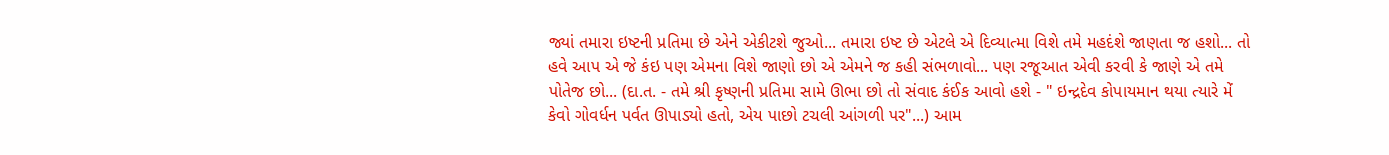જ્યાં તમારા ઇષ્ટની પ્રતિમા છે એને એકીટશે જુઓ... તમારા ઇષ્ટ છે એટલે એ દિવ્યાત્મા વિશે તમે મહદંશે જાણતા જ હશો... તો હવે આપ એ જે કંઇ પણ એમના વિશે જાણો છો એ એમને જ કહી સંભળાવો... પણ રજૂઆત એવી કરવી કે જાણે એ તમે પોતેજ છો... (દા.ત. - તમે શ્રી કૃષ્ણની પ્રતિમા સામે ઊભા છો તો સંવાદ કંઈક આવો હશે - " ઇન્દ્રદેવ કોપાયમાન થયા ત્યારે મેં કેવો ગોવર્ધન પર્વત ઊપાડ્યો હતો, એય પાછો ટચલી આંગળી પર"...) આમ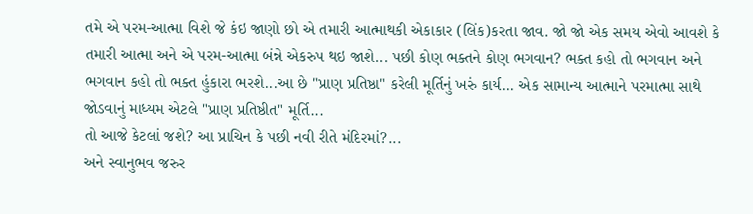તમે એ પરમ-આત્મા વિશે જે કંઇ જાણો છો એ તમારી આત્માથકી એકાકાર (લિંક)કરતા જાવ. જો જો એક સમય એવો આવશે કે તમારી આત્મા અને એ પરમ-આત્મા બંન્ને એકરુપ થઇ જાશે... પછી કોણ ભક્તને કોણ ભગવાન? ભક્ત કહો તો ભગવાન અને ભગવાન કહો તો ભક્ત હુંકારા ભરશે...આ છે "પ્રાણ પ્રતિષ્ઠા" કરેલી મૂર્તિનું ખરું કાર્ય... એક સામાન્ય આત્માને પરમાત્મા સાથે જોડવાનું માધ્યમ એટલે "પ્રાણ પ્રતિષ્ઠીત" મૂર્તિ...
તો આજે કેટલાં જશે? આ પ્રાચિન કે પછી નવી રીતે મંદિરમાં?...
અને સ્વાનુભવ જરુર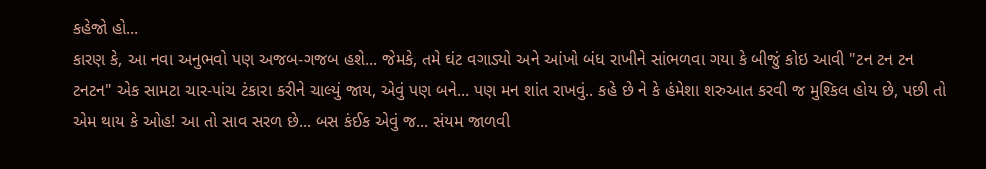કહેજો હો...
કારણ કે, આ નવા અનુભવો પણ અજબ-ગજબ હશે... જેમકે, તમે ઘંટ વગાડ્યો અને આંખો બંધ રાખીને સાંભળવા ગયા કે બીજું કોઇ આવી "ટન ટન ટન ટનટન" એક સામટા ચાર-પાંચ ટંકારા કરીને ચાલ્યું જાય, એવું પણ બને... પણ મન શાંત રાખવું.. કહે છે ને કે હંમેશા શરુઆત કરવી જ મુશ્કિલ હોય છે, પછી તો એમ થાય કે ઓહ! આ તો સાવ સરળ છે... બસ કંઈક એવું જ... સંયમ જાળવી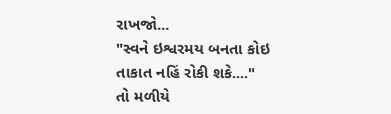રાખજો...
"સ્વને ઇશ્વરમય બનતા કોઇ તાકાત નહિં રોકી શકે...."
તો મળીયે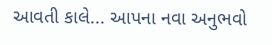આવતી કાલે... આપના નવા અનુભવો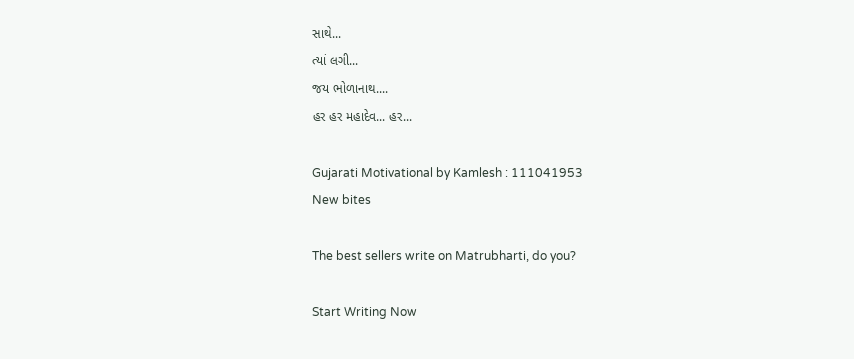સાથે...
ત્યાં લગી...
જય ભોળાનાથ....
હર હર મહાદેવ... હર...

Gujarati Motivational by Kamlesh : 111041953
New bites

The best sellers write on Matrubharti, do you?

Start Writing Now